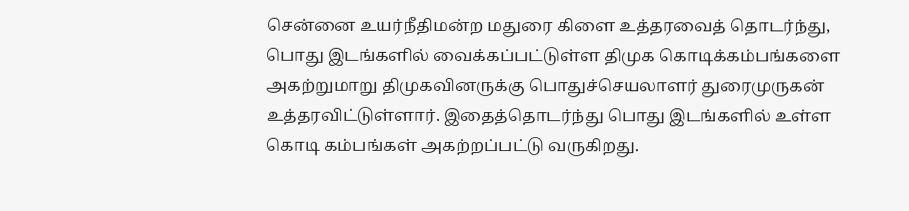சென்னை உயர்நீதிமன்ற மதுரை கிளை உத்தரவைத் தொடர்ந்து, பொது இடங்களில் வைக்கப்பட்டுள்ள திமுக கொடிக்கம்பங்களை அகற்றுமாறு திமுகவினருக்கு பொதுச்செயலாளர் துரைமுருகன் உத்தரவிட்டுள்ளார். இதைத்தொடர்ந்து பொது இடங்களில் உள்ள கொடி கம்பங்கள் அகற்றப்பட்டு வருகிறது.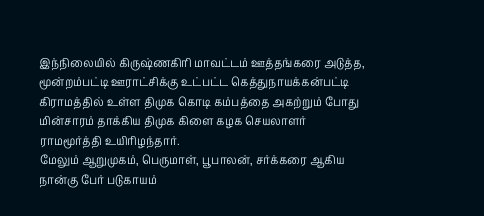இந்நிலையில் கிருஷ்ணகிரி மாவட்டம் ஊத்தங்கரை அடுத்த, மூன்றம்பட்டி ஊராட்சிக்கு உட்பட்ட கெத்துநாயக்கன்பட்டி கிராமத்தில் உள்ள திமுக கொடி கம்பத்தை அகற்றும் போது மின்சாரம் தாக்கிய திமுக கிளை கழக செயலாளர் ராமமூர்த்தி உயிரிழந்தார்.
மேலும் ஆறுமுகம், பெருமாள், பூபாலன், சர்க்கரை ஆகிய நான்கு பேர் படுகாயம்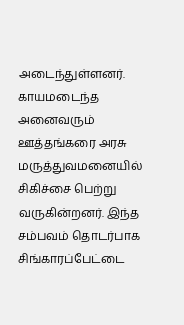அடைந்துள்ளனர். காயமடைந்த அனைவரும் ஊத்தங்கரை அரசு மருத்துவமனையில் சிகிச்சை பெற்று வருகின்றனர். இந்த சம்பவம் தொடர்பாக சிங்காரப்பேட்டை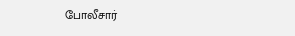போலீசார்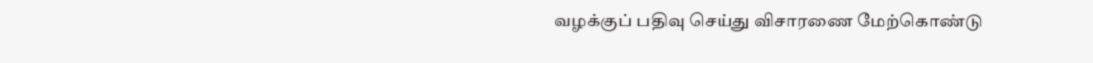வழக்குப் பதிவு செய்து விசாரணை மேற்கொண்டு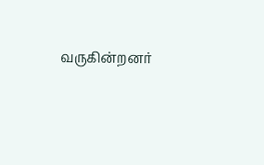வருகின்றனர்